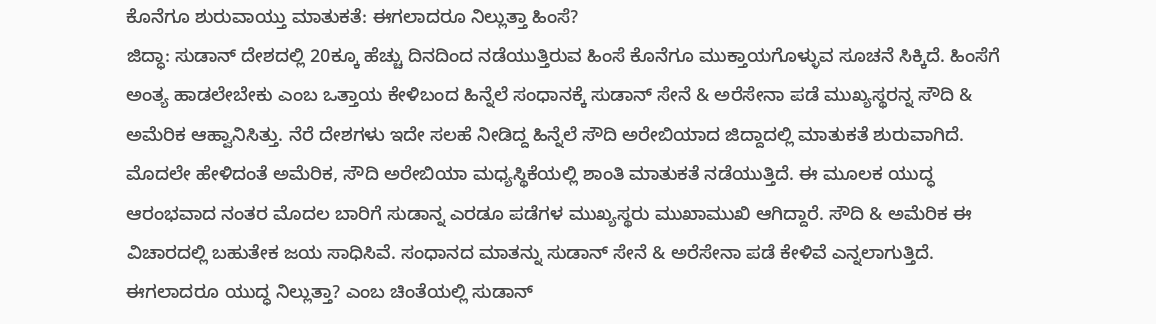ಕೊನೆಗೂ ಶುರುವಾಯ್ತು ಮಾತುಕತೆ: ಈಗಲಾದರೂ ನಿಲ್ಲುತ್ತಾ ಹಿಂಸೆ?
ಜಿದ್ಧಾ: ಸುಡಾನ್ ದೇಶದಲ್ಲಿ 20ಕ್ಕೂ ಹೆಚ್ಚು ದಿನದಿಂದ ನಡೆಯುತ್ತಿರುವ ಹಿಂಸೆ ಕೊನೆಗೂ ಮುಕ್ತಾಯಗೊಳ್ಳುವ ಸೂಚನೆ ಸಿಕ್ಕಿದೆ. ಹಿಂಸೆಗೆ ಅಂತ್ಯ ಹಾಡಲೇಬೇಕು ಎಂಬ ಒತ್ತಾಯ ಕೇಳಿಬಂದ ಹಿನ್ನೆಲೆ ಸಂಧಾನಕ್ಕೆ ಸುಡಾನ್ ಸೇನೆ & ಅರೆಸೇನಾ ಪಡೆ ಮುಖ್ಯಸ್ಥರನ್ನ ಸೌದಿ & ಅಮೆರಿಕ ಆಹ್ವಾನಿಸಿತ್ತು. ನೆರೆ ದೇಶಗಳು ಇದೇ ಸಲಹೆ ನೀಡಿದ್ದ ಹಿನ್ನೆಲೆ ಸೌದಿ ಅರೇಬಿಯಾದ ಜಿದ್ದಾದಲ್ಲಿ ಮಾತುಕತೆ ಶುರುವಾಗಿದೆ.
ಮೊದಲೇ ಹೇಳಿದಂತೆ ಅಮೆರಿಕ, ಸೌದಿ ಅರೇಬಿಯಾ ಮಧ್ಯಸ್ಥಿಕೆಯಲ್ಲಿ ಶಾಂತಿ ಮಾತುಕತೆ ನಡೆಯುತ್ತಿದೆ. ಈ ಮೂಲಕ ಯುದ್ಧ ಆರಂಭವಾದ ನಂತರ ಮೊದಲ ಬಾರಿಗೆ ಸುಡಾನ್ನ ಎರಡೂ ಪಡೆಗಳ ಮುಖ್ಯಸ್ಥರು ಮುಖಾಮುಖಿ ಆಗಿದ್ದಾರೆ. ಸೌದಿ & ಅಮೆರಿಕ ಈ ವಿಚಾರದಲ್ಲಿ ಬಹುತೇಕ ಜಯ ಸಾಧಿಸಿವೆ. ಸಂಧಾನದ ಮಾತನ್ನು ಸುಡಾನ್ ಸೇನೆ & ಅರೆಸೇನಾ ಪಡೆ ಕೇಳಿವೆ ಎನ್ನಲಾಗುತ್ತಿದೆ. ಈಗಲಾದರೂ ಯುದ್ಧ ನಿಲ್ಲುತ್ತಾ? ಎಂಬ ಚಿಂತೆಯಲ್ಲಿ ಸುಡಾನ್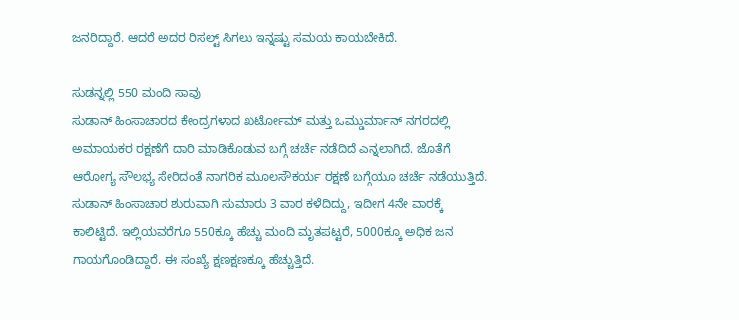ಜನರಿದ್ದಾರೆ. ಆದರೆ ಅದರ ರಿಸಲ್ಟ್ ಸಿಗಲು ಇನ್ನಷ್ಟು ಸಮಯ ಕಾಯಬೇಕಿದೆ.

ಸುಡನ್ನಲ್ಲಿ 550 ಮಂದಿ ಸಾವು
ಸುಡಾನ್ ಹಿಂಸಾಚಾರದ ಕೇಂದ್ರಗಳಾದ ಖರ್ಟೋಮ್ ಮತ್ತು ಒಮ್ಡುರ್ಮಾನ್ ನಗರದಲ್ಲಿ ಅಮಾಯಕರ ರಕ್ಷಣೆಗೆ ದಾರಿ ಮಾಡಿಕೊಡುವ ಬಗ್ಗೆ ಚರ್ಚೆ ನಡೆದಿದೆ ಎನ್ನಲಾಗಿದೆ. ಜೊತೆಗೆ ಆರೋಗ್ಯ ಸೌಲಭ್ಯ ಸೇರಿದಂತೆ ನಾಗರಿಕ ಮೂಲಸೌಕರ್ಯ ರಕ್ಷಣೆ ಬಗ್ಗೆಯೂ ಚರ್ಚೆ ನಡೆಯುತ್ತಿದೆ. ಸುಡಾನ್ ಹಿಂಸಾಚಾರ ಶುರುವಾಗಿ ಸುಮಾರು 3 ವಾರ ಕಳೆದಿದ್ದು, ಇದೀಗ 4ನೇ ವಾರಕ್ಕೆ ಕಾಲಿಟ್ಟಿದೆ. ಇಲ್ಲಿಯವರೆಗೂ 550ಕ್ಕೂ ಹೆಚ್ಚು ಮಂದಿ ಮೃತಪಟ್ಟರೆ, 5000ಕ್ಕೂ ಅಧಿಕ ಜನ ಗಾಯಗೊಂಡಿದ್ದಾರೆ. ಈ ಸಂಖ್ಯೆ ಕ್ಷಣಕ್ಷಣಕ್ಕೂ ಹೆಚ್ಚುತ್ತಿದೆ.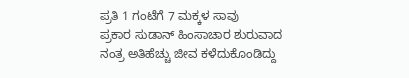ಪ್ರತಿ 1 ಗಂಟೆಗೆ 7 ಮಕ್ಕಳ ಸಾವು
ಪ್ರಕಾರ ಸುಡಾನ್ ಹಿಂಸಾಚಾರ ಶುರುವಾದ ನಂತ್ರ ಅತಿಹೆಚ್ಚು ಜೀವ ಕಳೆದುಕೊಂಡಿದ್ದು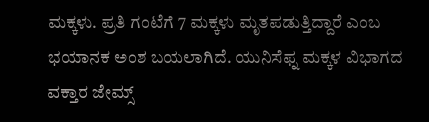ಮಕ್ಕಳು. ಪ್ರತಿ ಗಂಟೆಗೆ 7 ಮಕ್ಕಳು ಮೃತಪಡುತ್ತಿದ್ದಾರೆ ಎಂಬ ಭಯಾನಕ ಅಂಶ ಬಯಲಾಗಿದೆ. ಯುನಿಸೆಫ್ನ ಮಕ್ಕಳ ವಿಭಾಗದ ವಕ್ತಾರ ಜೇಮ್ಸ್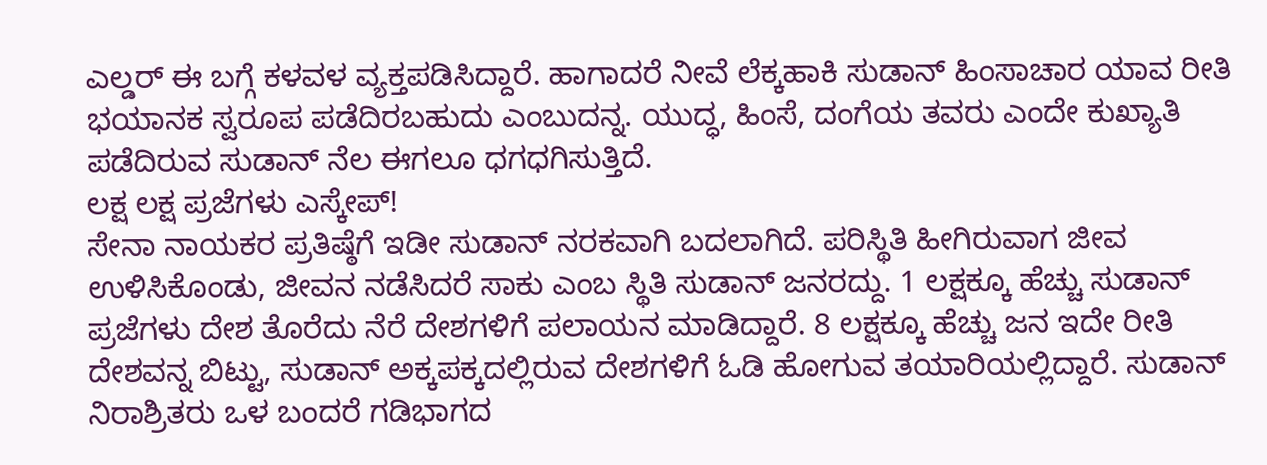ಎಲ್ಡರ್ ಈ ಬಗ್ಗೆ ಕಳವಳ ವ್ಯಕ್ತಪಡಿಸಿದ್ದಾರೆ. ಹಾಗಾದರೆ ನೀವೆ ಲೆಕ್ಕಹಾಕಿ ಸುಡಾನ್ ಹಿಂಸಾಚಾರ ಯಾವ ರೀತಿ ಭಯಾನಕ ಸ್ವರೂಪ ಪಡೆದಿರಬಹುದು ಎಂಬುದನ್ನ. ಯುದ್ಧ, ಹಿಂಸೆ, ದಂಗೆಯ ತವರು ಎಂದೇ ಕುಖ್ಯಾತಿ ಪಡೆದಿರುವ ಸುಡಾನ್ ನೆಲ ಈಗಲೂ ಧಗಧಗಿಸುತ್ತಿದೆ.
ಲಕ್ಷ ಲಕ್ಷ ಪ್ರಜೆಗಳು ಎಸ್ಕೇಪ್!
ಸೇನಾ ನಾಯಕರ ಪ್ರತಿಷ್ಠೆಗೆ ಇಡೀ ಸುಡಾನ್ ನರಕವಾಗಿ ಬದಲಾಗಿದೆ. ಪರಿಸ್ಥಿತಿ ಹೀಗಿರುವಾಗ ಜೀವ ಉಳಿಸಿಕೊಂಡು, ಜೀವನ ನಡೆಸಿದರೆ ಸಾಕು ಎಂಬ ಸ್ಥಿತಿ ಸುಡಾನ್ ಜನರದ್ದು. 1 ಲಕ್ಷಕ್ಕೂ ಹೆಚ್ಚು ಸುಡಾನ್ ಪ್ರಜೆಗಳು ದೇಶ ತೊರೆದು ನೆರೆ ದೇಶಗಳಿಗೆ ಪಲಾಯನ ಮಾಡಿದ್ದಾರೆ. 8 ಲಕ್ಷಕ್ಕೂ ಹೆಚ್ಚು ಜನ ಇದೇ ರೀತಿ ದೇಶವನ್ನ ಬಿಟ್ಟು, ಸುಡಾನ್ ಅಕ್ಕಪಕ್ಕದಲ್ಲಿರುವ ದೇಶಗಳಿಗೆ ಓಡಿ ಹೋಗುವ ತಯಾರಿಯಲ್ಲಿದ್ದಾರೆ. ಸುಡಾನ್ ನಿರಾಶ್ರಿತರು ಒಳ ಬಂದರೆ ಗಡಿಭಾಗದ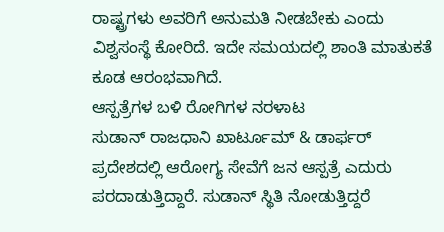ರಾಷ್ಟ್ರಗಳು ಅವರಿಗೆ ಅನುಮತಿ ನೀಡಬೇಕು ಎಂದು ವಿಶ್ವಸಂಸ್ಥೆ ಕೋರಿದೆ. ಇದೇ ಸಮಯದಲ್ಲಿ ಶಾಂತಿ ಮಾತುಕತೆ ಕೂಡ ಆರಂಭವಾಗಿದೆ.
ಆಸ್ಪತ್ರೆಗಳ ಬಳಿ ರೋಗಿಗಳ ನರಳಾಟ
ಸುಡಾನ್ ರಾಜಧಾನಿ ಖಾರ್ಟೂಮ್ & ಡಾರ್ಫರ್ ಪ್ರದೇಶದಲ್ಲಿ ಆರೋಗ್ಯ ಸೇವೆಗೆ ಜನ ಆಸ್ಪತ್ರೆ ಎದುರು ಪರದಾಡುತ್ತಿದ್ದಾರೆ. ಸುಡಾನ್ ಸ್ಥಿತಿ ನೋಡುತ್ತಿದ್ದರೆ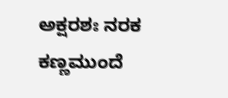ಅಕ್ಷರಶಃ ನರಕ ಕಣ್ಣಮುಂದೆ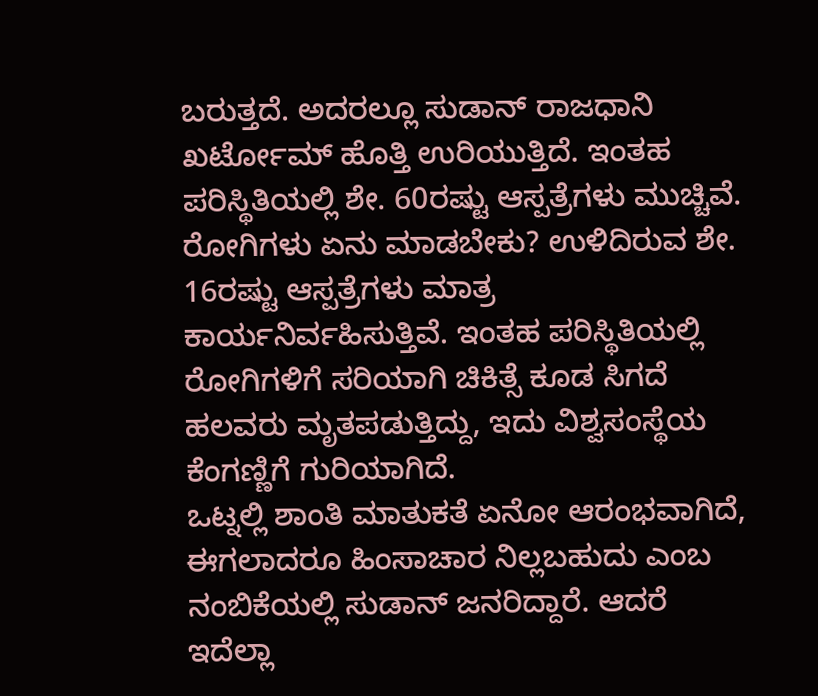ಬರುತ್ತದೆ. ಅದರಲ್ಲೂ ಸುಡಾನ್ ರಾಜಧಾನಿ ಖರ್ಟೋಮ್ ಹೊತ್ತಿ ಉರಿಯುತ್ತಿದೆ. ಇಂತಹ ಪರಿಸ್ಥಿತಿಯಲ್ಲಿ ಶೇ. 60ರಷ್ಟು ಆಸ್ಪತ್ರೆಗಳು ಮುಚ್ಚಿವೆ. ರೋಗಿಗಳು ಏನು ಮಾಡಬೇಕು? ಉಳಿದಿರುವ ಶೇ. 16ರಷ್ಟು ಆಸ್ಪತ್ರೆಗಳು ಮಾತ್ರ ಕಾರ್ಯನಿರ್ವಹಿಸುತ್ತಿವೆ. ಇಂತಹ ಪರಿಸ್ಥಿತಿಯಲ್ಲಿ ರೋಗಿಗಳಿಗೆ ಸರಿಯಾಗಿ ಚಿಕಿತ್ಸೆ ಕೂಡ ಸಿಗದೆ ಹಲವರು ಮೃತಪಡುತ್ತಿದ್ದು, ಇದು ವಿಶ್ವಸಂಸ್ಥೆಯ ಕೆಂಗಣ್ಣಿಗೆ ಗುರಿಯಾಗಿದೆ.
ಒಟ್ನಲ್ಲಿ ಶಾಂತಿ ಮಾತುಕತೆ ಏನೋ ಆರಂಭವಾಗಿದೆ, ಈಗಲಾದರೂ ಹಿಂಸಾಚಾರ ನಿಲ್ಲಬಹುದು ಎಂಬ ನಂಬಿಕೆಯಲ್ಲಿ ಸುಡಾನ್ ಜನರಿದ್ದಾರೆ. ಆದರೆ ಇದೆಲ್ಲಾ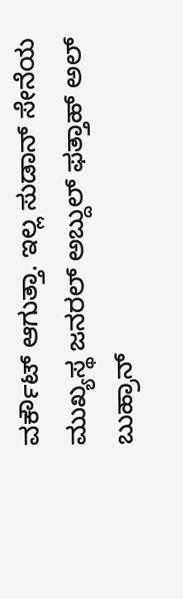ವರ್ಕೌಟ್ ಆಗುತ್ತಾ. ಇಲ್ಲ ಸುಡಾನ್ ಸೇನೆಯ ಮುಖ್ಯಸ್ಥ ಜನರಲ್ ಅಬ್ದುಲ್ ಫತ್ತಾಹ್ ಅಲ್ ಬುಹ್ರಾನ್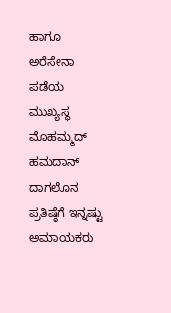ಹಾಗೂ ಅರೆಸೇನಾ ಪಡೆಯ ಮುಖ್ಯಸ್ಥ ಮೊಹಮ್ಮದ್ ಹಮದಾನ್ ದಾಗಲೊನ ಪ್ರತಿಷ್ಠೆಗೆ ಇನ್ನಷ್ಟು ಅಮಾಯಕರು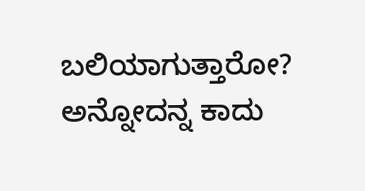ಬಲಿಯಾಗುತ್ತಾರೋ? ಅನ್ನೋದನ್ನ ಕಾದು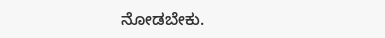ನೋಡಬೇಕು.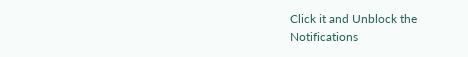Click it and Unblock the Notifications